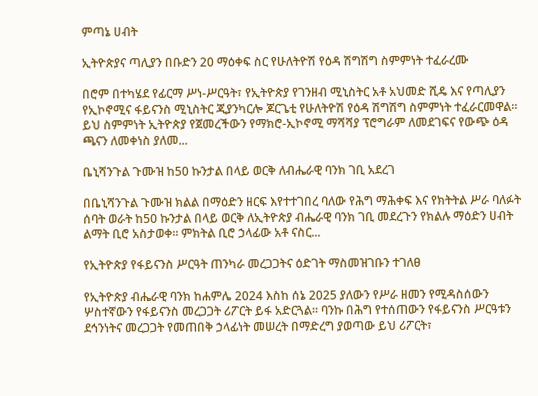ምጣኔ ሀብት

ኢትዮጵያና ጣሊያን በቡድን 20 ማዕቀፍ ስር የሁለትዮሽ የዕዳ ሽግሽግ ስምምነት ተፈራረሙ

በሮም በተካሄደ የፊርማ ሥነ-ሥርዓት፣ የኢትዮጵያ የገንዘብ ሚኒስትር አቶ አህመድ ሺዴ እና የጣሊያን የኢኮኖሚና ፋይናንስ ሚኒስትር ጂያንካርሎ ጆርጌቲ የሁለትዮሽ የዕዳ ሽግሽግ ስምምነት ተፈራርመዋል። ይህ ስምምነት ኢትዮጵያ የጀመረችውን የማክሮ-ኢኮኖሚ ማሻሻያ ፕሮግራም ለመደገፍና የውጭ ዕዳ ጫናን ለመቀነስ ያለመ...

ቤኒሻንጉል ጉሙዝ ከ50 ኩንታል በላይ ወርቅ ለብሔራዊ ባንክ ገቢ አደረገ

በቤኒሻንጉል ጉሙዝ ክልል በማዕድን ዘርፍ እየተተገበረ ባለው የሕግ ማሕቀፍ እና የክትትል ሥራ ባለፉት ሰባት ወራት ከ50 ኩንታል በላይ ወርቅ ለኢትዮጵያ ብሔራዊ ባንክ ገቢ መደረጉን የክልሉ ማዕድን ሀብት ልማት ቢሮ አስታወቀ። ምክትል ቢሮ ኃላፊው አቶ ናስር...

የኢትዮጵያ የፋይናንስ ሥርዓት ጠንካራ መረጋጋትና ዕድገት ማስመዝገቡን ተገለፀ

የኢትዮጵያ ብሔራዊ ባንክ ከሐምሌ 2024 እስከ ሰኔ 2025 ያለውን የሥራ ዘመን የሚዳስሰውን ሦስተኛውን የፋይናንስ መረጋጋት ሪፖርት ይፋ አድርጓል። ባንኩ በሕግ የተሰጠውን የፋይናንስ ሥርዓቱን ደኅንነትና መረጋጋት የመጠበቅ ኃላፊነት መሠረት በማድረግ ያወጣው ይህ ሪፖርት፣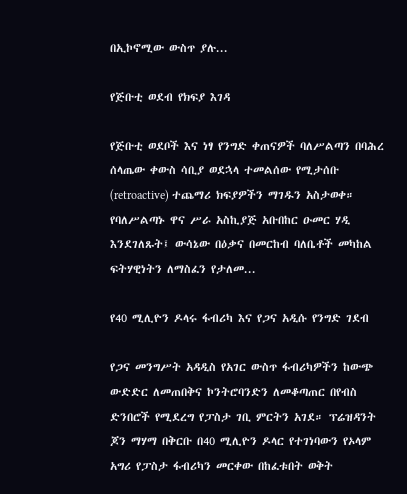በኢኮኖሚው ውስጥ ያሉ...

የጅቡቲ ወደብ የክፍያ እገዳ

የጅቡቲ ወደቦች እና ነፃ የንግድ ቀጠናዎች ባለሥልጣን በባሕረ ሰላጤው ቀውስ ሳቢያ ወደኋላ ተመልሰው የሚታሰቡ (retroactive) ተጨማሪ ክፍያዎችን ማገዱን አስታወቀ። የባለሥልጣኑ ዋና ሥራ አስኪያጅ አቡበከር ዑመር ሃዲ እንደገለጹት፤ ውሳኔው በዕቃና በመርከብ ባለቤቶች መካከል ፍትሃዊነትን ለማስፈን የታለመ...

የ40 ሚሊዮን ዶላሩ ፋብሪካ እና የጋና አዲሱ የንግድ ገደብ

የጋና መንግሥት አዳዲስ የአገር ውስጥ ፋብሪካዎችን ከውጭ ውድድር ለመጠበቅና ኮንትሮባንድን ለመቆጣጠር በየብስ ድንበሮች የሚደረግ የፓስታ ገቢ ምርትን አገደ። ፕሬዝዳንት ጆን ማሃማ በቅርቡ በ40 ሚሊዮን ዶላር የተገነባውን የኦላም አግሪ የፓስታ ፋብሪካን መርቀው በከፈቱበት ወቅት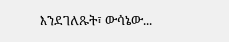እንደገለጹት፣ ውሳኔው...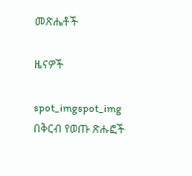መጽሔቶች

ዜናዎች

spot_imgspot_img
በቅርብ የወጡ ጽሑፎች